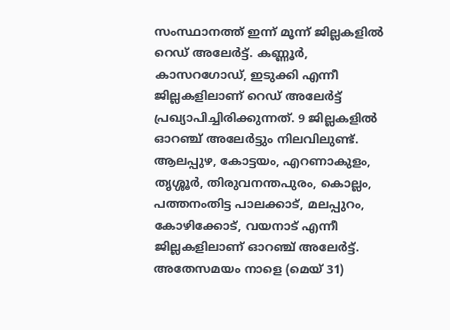സംസ്ഥാനത്ത് ഇന്ന് മൂന്ന് ജില്ലകളിൽ റെഡ് അലേർട്ട്. കണ്ണൂർ, കാസറഗോഡ്, ഇടുക്കി എന്നീ ജില്ലകളിലാണ് റെഡ് അലേർട്ട് പ്രഖ്യാപിച്ചിരിക്കുന്നത്. 9 ജില്ലകളിൽ ഓറഞ്ച് അലേർട്ടും നിലവിലുണ്ട്. ആലപ്പുഴ, കോട്ടയം, എറണാകുളം, തൃശ്ശൂർ, തിരുവനന്തപുരം, കൊല്ലം, പത്തനംതിട്ട പാലക്കാട്, മലപ്പുറം, കോഴിക്കോട്, വയനാട് എന്നീ ജില്ലകളിലാണ് ഓറഞ്ച് അലേർട്ട്. അതേസമയം നാളെ (മെയ് 31)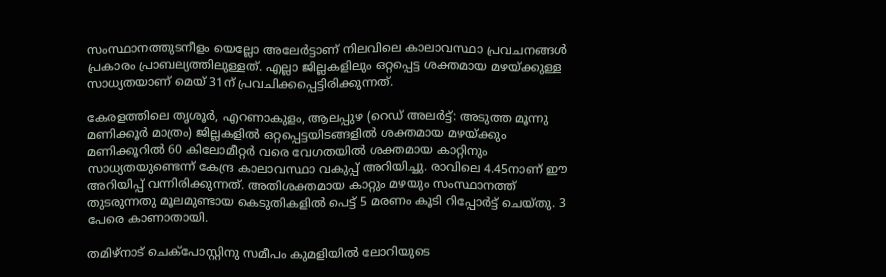സംസ്ഥാനത്തുടനീളം യെല്ലോ അലേർട്ടാണ് നിലവിലെ കാലാവസ്ഥാ പ്രവചനങ്ങൾ പ്രകാരം പ്രാബല്യത്തിലുള്ളത്. എല്ലാ ജില്ലകളിലും ഒറ്റപ്പെട്ട ശക്തമായ മഴയ്ക്കുള്ള സാധ്യതയാണ് മെയ് 31ന് പ്രവചിക്കപ്പെട്ടിരിക്കുന്നത്.

കേരളത്തിലെ തൃശൂർ, എറണാകുളം, ആലപ്പുഴ (റെഡ് അലർട്ട്: അടുത്ത മൂന്നു മണിക്കൂർ മാത്രം) ജില്ലകളിൽ ഒറ്റപ്പെട്ടയിടങ്ങളിൽ ശക്തമായ മഴയ്ക്കും മണിക്കൂറിൽ 60 കിലോമീറ്റർ വരെ വേഗതയിൽ ശക്തമായ കാറ്റിനും സാധ്യതയുണ്ടെന്ന് കേന്ദ്ര കാലാവസ്ഥാ വകുപ്പ് അറിയിച്ചു. രാവിലെ 4.45നാണ് ഈ അറിയിപ്പ് വന്നിരിക്കുന്നത്. അതിശക്തമായ കാറ്റും മഴയും സംസ്ഥാനത്ത് തുടരുന്നതു മൂലമുണ്ടായ കെടുതികളിൽ പെട്ട് 5 മരണം കൂടി റിപ്പോർട്ട് ചെയ്തു. 3 പേരെ കാണാതായി.

തമിഴ്നാട് ചെക്പോസ്റ്റിനു സമീപം കുമളിയിൽ ലോറിയുടെ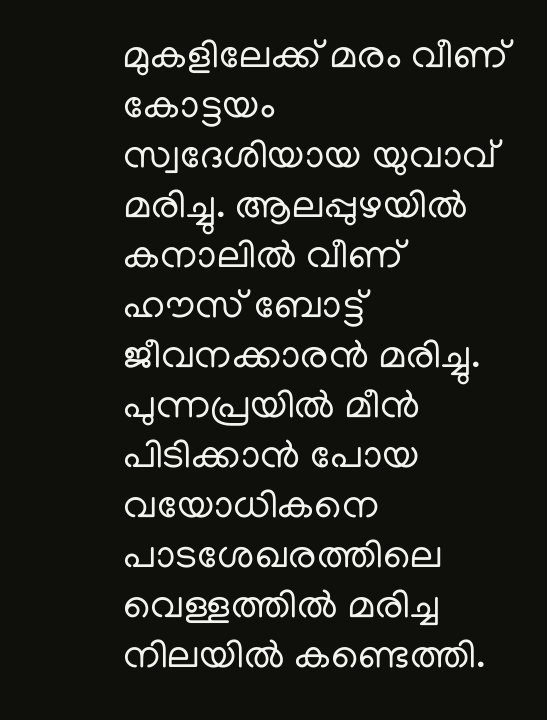മുകളിലേക്ക് മരം വീണ് കോട്ടയം സ്വദേശിയായ യുവാവ് മരിച്ചു. ആലപ്പുഴയില്‍ കനാലിൽ വീണ് ഹൗസ് ബോട്ട് ജീവനക്കാരൻ മരിച്ചു. പുന്നപ്രയിൽ മീൻ പിടിക്കാൻ പോയ വയോധികനെ പാടശേഖരത്തിലെ വെള്ളത്തിൽ മരിച്ച നിലയിൽ കണ്ടെത്തി.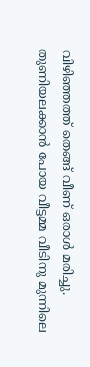വിഴിഞ്ഞത്ത് തെങ്ങ് വീണ് ഒരാൾ മരിച്ചു. തുണിയലക്കാൻ പോയ വീട്ടമ്മ വീടിനു മുന്നിലെ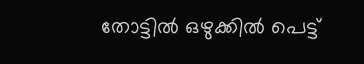തോട്ടിൽ ഒഴുക്കിൽ പെട്ട്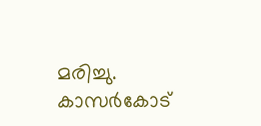മരിച്ചു. കാസർകോട്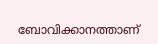ബോവിക്കാനത്താണ്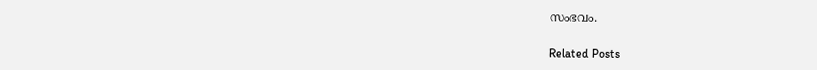സംഭവം.

Related Posts